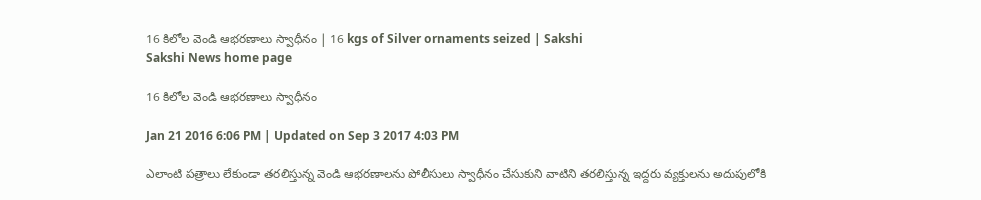16 కిలోల వెండి ఆభరణాలు స్వాధీనం | 16 kgs of Silver ornaments seized | Sakshi
Sakshi News home page

16 కిలోల వెండి ఆభరణాలు స్వాధీనం

Jan 21 2016 6:06 PM | Updated on Sep 3 2017 4:03 PM

ఎలాంటి పత్రాలు లేకుండా తరలిస్తున్న వెండి ఆభరణాలను పోలీసులు స్వాధీనం చేసుకుని వాటిని తరలిస్తున్న ఇద్దరు వ్యక్తులను అదుపులోకి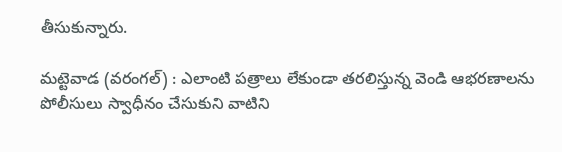తీసుకున్నారు.

మట్టెవాడ (వరంగల్) : ఎలాంటి పత్రాలు లేకుండా తరలిస్తున్న వెండి ఆభరణాలను పోలీసులు స్వాధీనం చేసుకుని వాటిని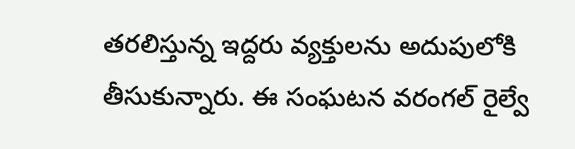తరలిస్తున్న ఇద్దరు వ్యక్తులను అదుపులోకి తీసుకున్నారు. ఈ సంఘటన వరంగల్ రైల్వే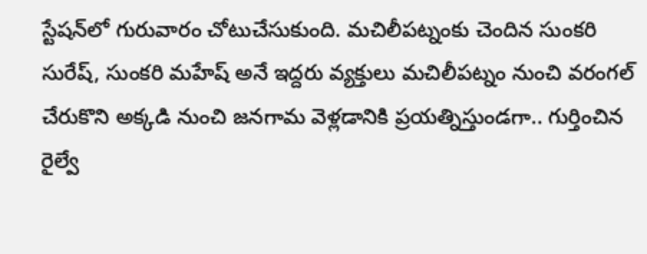స్టేషన్‌లో గురువారం చోటుచేసుకుంది. మచిలీపట్నంకు చెందిన సుంకరి సురేష్, సుంకరి మహేష్ అనే ఇద్దరు వ్యక్తులు మచిలీపట్నం నుంచి వరంగల్ చేరుకొని అక్కడి నుంచి జనగామ వెళ్లడానికి ప్రయత్నిస్తుండగా.. గుర్తించిన రైల్వే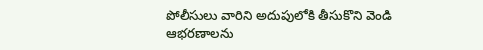పోలీసులు వారిని అదుపులోకి తీసుకొని వెండి ఆభరణాలను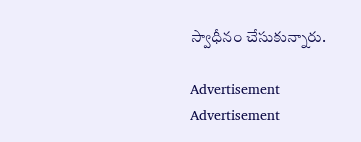స్వాధీనం చేసుకున్నారు.

Advertisement
Advertisement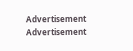Advertisement
Advertisement